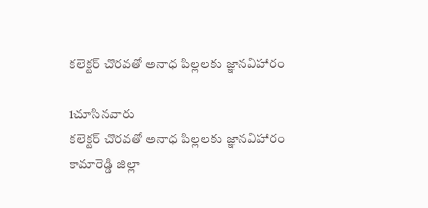కలెక్టర్ చొరవతో అనాధ పిల్లలకు జ్ఞానవిహారం

1చూసినవారు
కలెక్టర్ చొరవతో అనాధ పిల్లలకు జ్ఞానవిహారం
కామారెడ్డి జిల్లా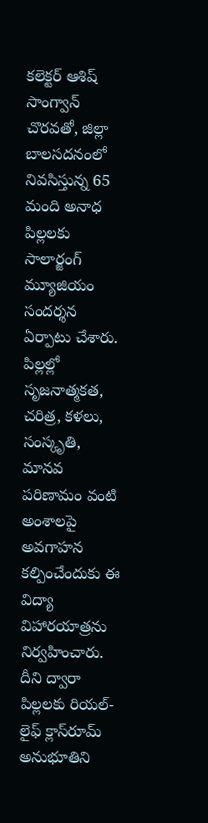కలెక్టర్ ఆశిష్ సాంగ్వాన్ చొరవతో, జిల్లా బాలసదనంలో నివసిస్తున్న 65 మంది అనాధ పిల్లలకు సాలార్జంగ్ మ్యూజియం సందర్శన ఏర్పాటు చేశారు. పిల్లల్లో సృజనాత్మకత, చరిత్ర, కళలు, సంస్కృతి, మానవ పరిణామం వంటి అంశాలపై అవగాహన కల్పించేందుకు ఈ విద్యా విహారయాత్రను నిర్వహించారు. దీని ద్వారా పిల్లలకు రియల్-లైఫ్ క్లాస్‌రూమ్ అనుభూతిని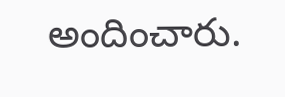అందించారు.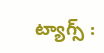ట్యాగ్స్ :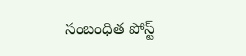సంబంధిత పోస్ట్